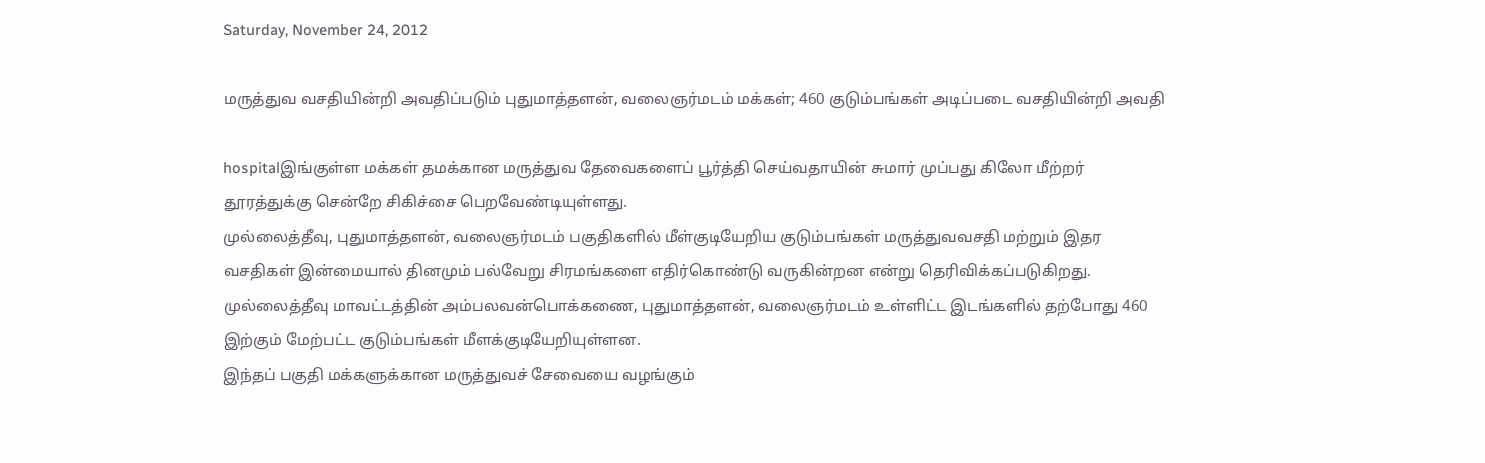Saturday, November 24, 2012

மருத்துவ வசதியின்றி அவதிப்படும் புதுமாத்தளன், வலைஞர்மடம் மக்கள்; 460 குடும்பங்கள் அடிப்படை வசதியின்றி அவதி

hospitalஇங்குள்ள மக்கள் தமக்கான மருத்துவ தேவைகளைப் பூர்த்தி செய்வதாயின் சுமார் முப்பது கிலோ மீற்றர் தூரத்துக்கு சென்றே சிகிச்சை பெறவேண்டியுள்ளது.
முல்லைத்தீவு, புதுமாத்தளன், வலைஞர்மடம் பகுதிகளில் மீள்குடியேறிய குடும்பங்கள் மருத்துவவசதி மற்றும் இதர வசதிகள் இன்மையால் தினமும் பல்வேறு சிரமங்களை எதிர்கொண்டு வருகின்றன என்று தெரிவிக்கப்படுகிறது.
முல்லைத்தீவு மாவட்டத்தின் அம்பலவன்பொக்கணை, புதுமாத்தளன், வலைஞர்மடம் உள்ளிட்ட இடங்களில் தற்போது 460 இற்கும் மேற்பட்ட குடும்பங்கள் மீளக்குடியேறியுள்ளன.
இந்தப் பகுதி மக்களுக்கான மருத்துவச் சேவையை வழங்கும்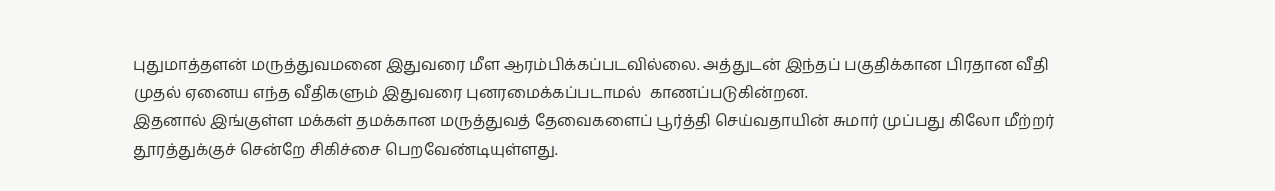புதுமாத்தளன் மருத்துவமனை இதுவரை மீள ஆரம்பிக்கப்படவில்லை. அத்துடன் இந்தப் பகுதிக்கான பிரதான வீதி முதல் ஏனைய எந்த வீதிகளும் இதுவரை புனரமைக்கப்படாமல்  காணப்படுகின்றன.
இதனால் இங்குள்ள மக்கள் தமக்கான மருத்துவத் தேவைகளைப் பூர்த்தி செய்வதாயின் சுமார் முப்பது கிலோ மீற்றர் தூரத்துக்குச் சென்றே சிகிச்சை பெறவேண்டியுள்ளது.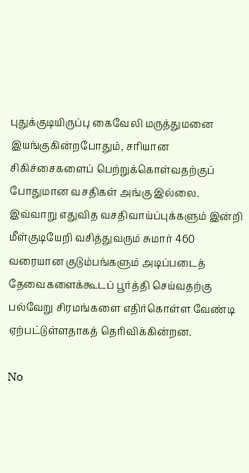புதுக்குடியிருப்பு கைவேலி மருத்துமனை இயங்குகின்றபோதும், சரியான சிகிச்சைகளைப் பெற்றுக்கொள்வதற்குப் போதுமான வசதிகள் அங்கு இல்லை.
இவ்வாறு எதுவித வசதிவாய்ப்புக்களும் இன்றி மீள்குடியேறி வசித்துவரும் சுமார் 460 வரையான குடும்பங்களும் அடிப்படைத் தேவைகளைக்கூடப் பூர்த்தி செய்வதற்கு பல்வேறு சிரமங்களை எதிர்கொள்ள வேண்டி ஏற்பட்டுள்ளதாகத் தெரிவிக்கின்றன.

No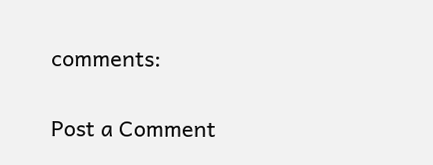comments:

Post a Comment